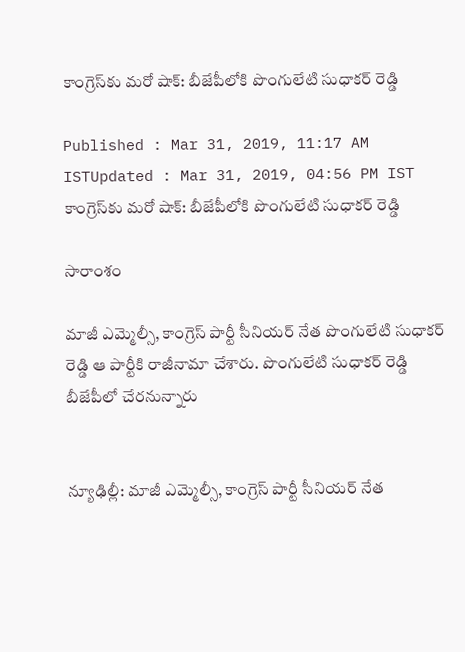కాంగ్రెస్‌కు మరో షాక్: బీజేపీలోకి పొంగులేటి సుధాకర్ రెడ్డి

Published : Mar 31, 2019, 11:17 AM ISTUpdated : Mar 31, 2019, 04:56 PM IST
కాంగ్రెస్‌కు మరో షాక్: బీజేపీలోకి పొంగులేటి సుధాకర్ రెడ్డి

సారాంశం

మాజీ ఎమ్మెల్సీ, కాంగ్రెస్ పార్టీ సీనియర్ నేత పొంగులేటి సుధాకర్ రెడ్డి ఆ పార్టీకి రాజీనామా చేశారు. పొంగులేటి సుధాకర్ రెడ్డి బీజేపీలో చేరనున్నారు


న్యూఢిల్లీ: మాజీ ఎమ్మెల్సీ, కాంగ్రెస్ పార్టీ సీనియర్ నేత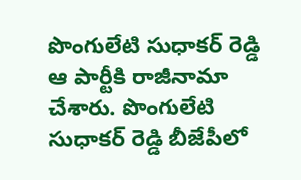పొంగులేటి సుధాకర్ రెడ్డి ఆ పార్టీకి రాజీనామా చేశారు. పొంగులేటి సుధాకర్ రెడ్డి బీజేపీలో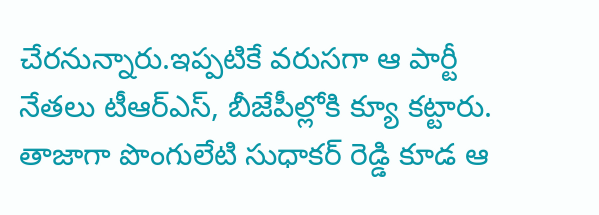చేరనున్నారు.ఇప్పటికే వరుసగా ఆ పార్టీ నేతలు టీఆర్ఎస్, బీజేపీల్లోకి క్యూ కట్టారు. తాజాగా పొంగులేటి సుధాకర్ రెడ్డి కూడ ఆ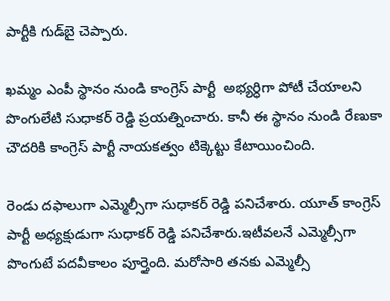పార్టీకి గుడ్‌బై చెప్పారు.

ఖమ్మం ఎంపీ స్థానం నుండి కాంగ్రెస్ పార్టీ  అభ్యర్ధిగా పోటీ చేయాలని పొంగులేటి సుధాకర్ రెడ్డి ప్రయత్నించారు. కానీ ఈ స్థానం నుండి రేణుకా చౌదరికి కాంగ్రెస్ పార్టీ నాయకత్వం టిక్కెట్టు కేటాయించింది.

రెండు దఫాలుగా ఎమ్మెల్సీగా సుధాకర్ రెడ్డి పనిచేశారు. యూత్ కాంగ్రెస్ పార్టీ అధ్యక్షుడుగా సుధాకర్ రెడ్డి పనిచేశారు.ఇటీవలనే ఎమ్మెల్సీగా పొంగుటే పదవీకాలం పూర్తైంది. మరోసారి తనకు ఎమ్మెల్సీ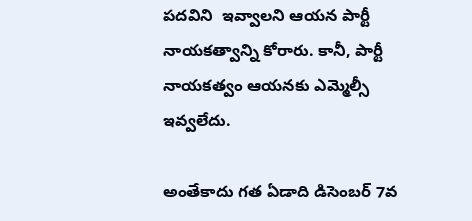పదవిని  ఇవ్వాలని ఆయన పార్టీ నాయకత్వాన్ని కోరారు. కానీ, పార్టీ నాయకత్వం ఆయనకు ఎమ్మెల్సీ ఇవ్వలేదు.

అంతేకాదు గత ఏడాది డిసెంబర్ 7వ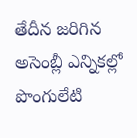తేదీన జరిగిన అసెంబ్లీ ఎన్నికల్లో పొంగులేటి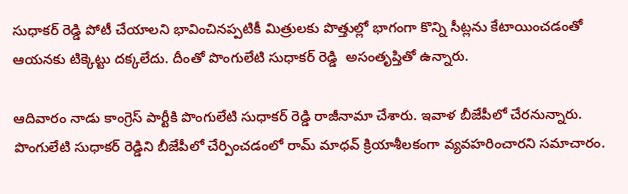సుధాకర్ రెడ్డి పోటీ చేయాలని భావించినప్పటికీ మిత్రులకు పొత్తుల్లో భాగంగా కొన్ని సీట్లను కేటాయించడంతో ఆయనకు టిక్కెట్టు దక్కలేదు. దీంతో పొంగులేటి సుధాకర్ రెడ్డి  అసంతృప్తితో ఉన్నారు.

ఆదివారం నాడు కాంగ్రెస్ పార్టీకి పొంగులేటి సుధాకర్ రెడ్డి రాజీనామా చేశారు. ఇవాళ బీజేపీలో చేరనున్నారు. పొంగులేటి సుధాకర్ రెడ్డిని బీజేపీలో చేర్పించడంలో రామ్ మాధవ్ క్రియాశీలకంగా వ్యవహరించారని సమాచారం.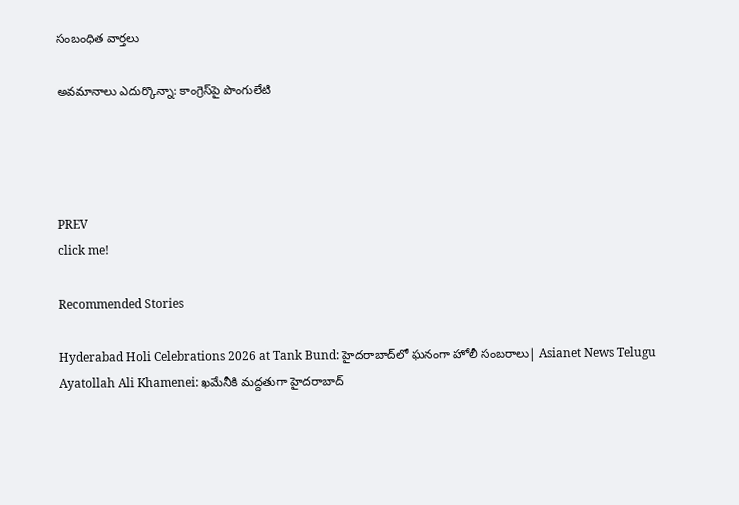సంబంధిత వార్తలు

అవమానాలు ఎదుర్కొన్నా: కాంగ్రెస్‌పై పొంగులేటి




PREV
click me!

Recommended Stories

Hyderabad Holi Celebrations 2026 at Tank Bund: హైదరాబాద్‌లో ఘనంగా హోలీ సంబరాలు| Asianet News Telugu
Ayatollah Ali Khamenei: ఖమేనీకి మద్దతుగా హైదరాబాద్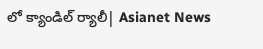లో క్యాండిల్ ర్యాలీ| Asianet News